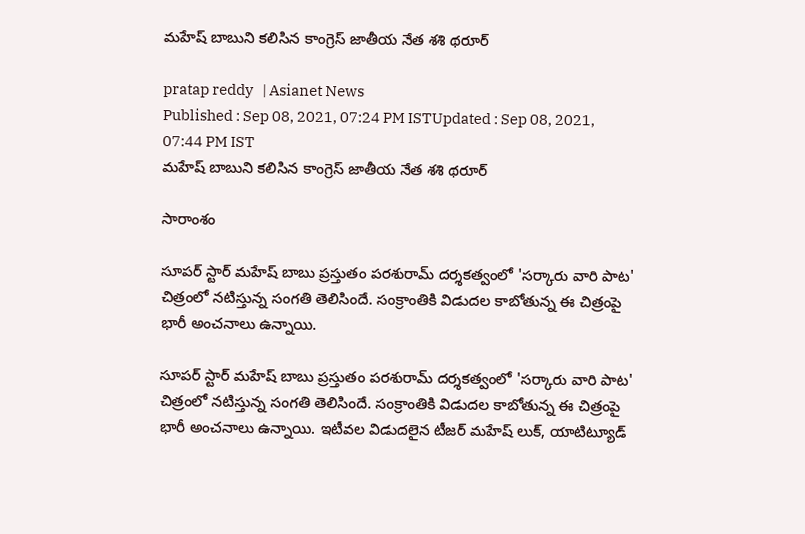మహేష్ బాబుని కలిసిన కాంగ్రెస్ జాతీయ నేత శశి థరూర్

pratap reddy   | Asianet News
Published : Sep 08, 2021, 07:24 PM ISTUpdated : Sep 08, 2021, 07:44 PM IST
మహేష్ బాబుని కలిసిన కాంగ్రెస్ జాతీయ నేత శశి థరూర్

సారాంశం

సూపర్ స్టార్ మహేష్ బాబు ప్రస్తుతం పరశురామ్ దర్శకత్వంలో 'సర్కారు వారి పాట' చిత్రంలో నటిస్తున్న సంగతి తెలిసిందే. సంక్రాంతికి విడుదల కాబోతున్న ఈ చిత్రంపై భారీ అంచనాలు ఉన్నాయి.

సూపర్ స్టార్ మహేష్ బాబు ప్రస్తుతం పరశురామ్ దర్శకత్వంలో 'సర్కారు వారి పాట' చిత్రంలో నటిస్తున్న సంగతి తెలిసిందే. సంక్రాంతికి విడుదల కాబోతున్న ఈ చిత్రంపై భారీ అంచనాలు ఉన్నాయి. ఇటీవల విడుదలైన టీజర్ మహేష్ లుక్, యాటిట్యూడ్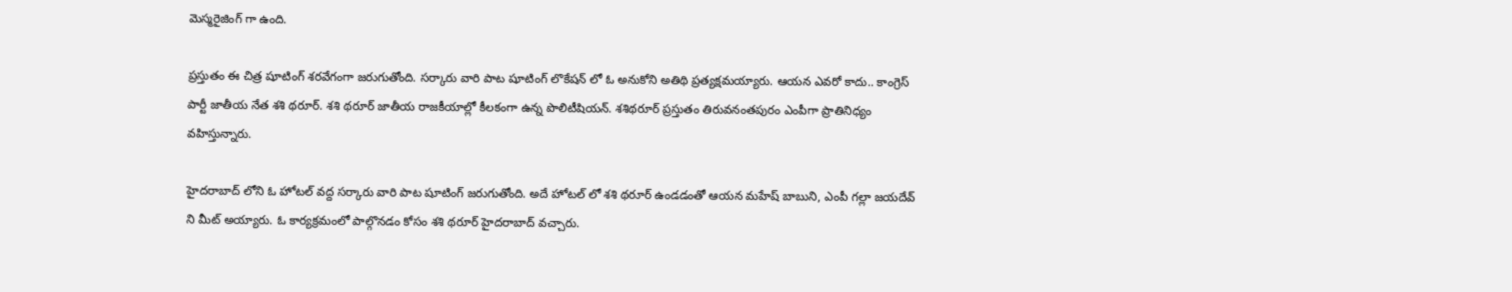మెస్మరైజింగ్ గా ఉంది.

ప్రస్తుతం ఈ చిత్ర షూటింగ్ శరవేగంగా జరుగుతోంది. సర్కారు వారి పాట షూటింగ్ లొకేషన్ లో ఓ అనుకోని అతిథి ప్రత్యక్షమయ్యారు. ఆయన ఎవరో కాదు.. కాంగ్రెస్ పార్టీ జాతీయ నేత శశి థరూర్. శశి థరూర్ జాతీయ రాజకీయాల్లో కీలకంగా ఉన్న పొలిటీషియన్. శశిథరూర్ ప్రస్తుతం తిరువనంతపురం ఎంపీగా ప్రాతినిధ్యం వహిస్తున్నారు.

హైదరాబాద్ లోని ఓ హోటల్ వద్ద సర్కారు వారి పాట షూటింగ్ జరుగుతోంది. అదే హోటల్ లో శశి థరూర్ ఉండడంతో ఆయన మహేష్ బాబుని, ఎంపీ గల్లా జయదేవ్ ని మీట్ అయ్యారు. ఓ కార్యక్రమంలో పాల్గొనడం కోసం శశి థరూర్ హైదరాబాద్ వచ్చారు.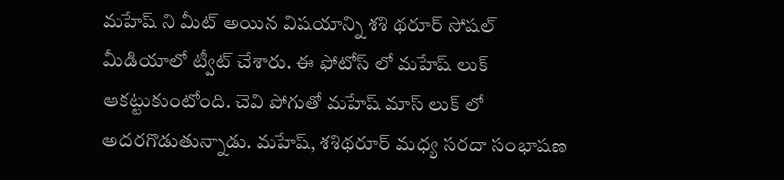మహేష్ ని మీట్ అయిన విషయాన్ని శశి థరూర్ సోషల్ మీడియాలో ట్వీట్ చేశారు. ఈ ఫోటోస్ లో మహేష్ లుక్ ఆకట్టుకుంటోంది. చెవి పోగుతో మహేష్ మాస్ లుక్ లో అదరగొడుతున్నాడు. మహేష్, శశిథరూర్ మధ్య సరదా సంభాషణ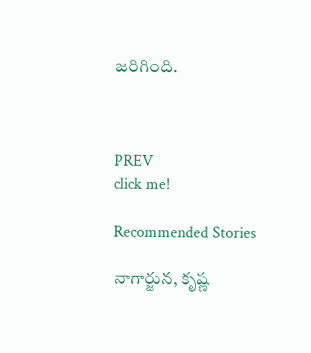జరిగింది.



PREV
click me!

Recommended Stories

నాగార్జున, కృష్ణ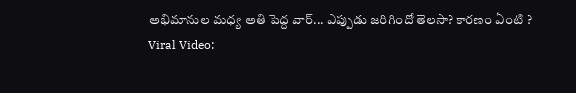అభిమానుల మధ్య అతి పెద్ద వార్... ఎప్పుడు జరిగిందో తెలసా? కారణం ఏంటి ?
Viral Video: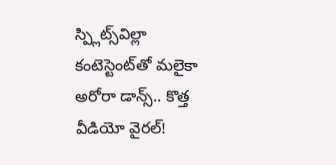స్ప్లిట్స్‌విల్లా కంటెస్టెంట్‌తో మలైకా అరోరా డాన్స్.. కొత్త వీడియో వైరల్!